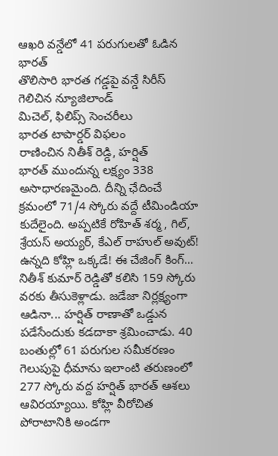ఆఖరి వన్డేలో 41 పరుగులతో ఓడిన భారత్
తొలిసారి భారత గడ్డపై వన్డే సిరీస్ గెలిచిన న్యూజిలాండ్
మిచెల్, ఫిలిప్స్ సెంచరీలు
భారత టాపార్డర్ విఫలం
రాణించిన నితీశ్ రెడ్డి, హర్షిత్
భారత్ ముందున్న లక్ష్యం 338 అసాధారణమైంది. దీన్ని ఛేదించే క్రమంలో 71/4 స్కోరు వద్దే టీమిండియా కుదేలైంది. అప్పటికే రోహిత్ శర్మ, గిల్, శ్రేయస్ అయ్యర్, కేఎల్ రాహుల్ అవుట్! ఉన్నది కోహ్లి ఒక్కడే! ఈ చేజింగ్ కింగ్... నితీశ్ కుమార్ రెడ్డితో కలిసి 159 స్కోరు వరకు తీసుకెళ్లాడు. జడేజా నిర్లక్ష్యంగా ఆడినా... హర్షిత్ రాణాతో ఒడ్డున పడేసేందుకు కడదాకా శ్రమించాడు. 40 బంతుల్లో 61 పరుగుల సమీకరణం గెలుపుపై ధీమాను ఇలాంటి తరుణంలో 277 స్కోరు వద్ద హర్షిత్ భారత్ ఆశలు ఆవిరయ్యాయి. కోహ్లి వీరోచిత పోరాటానికి అండగా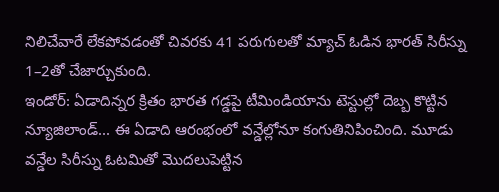నిలిచేవారే లేకపోవడంతో చివరకు 41 పరుగులతో మ్యాచ్ ఓడిన భారత్ సిరీస్ను 1–2తో చేజార్చుకుంది.
ఇండోర్: ఏడాదిన్నర క్రితం భారత గడ్డపై టీమిండియాను టెస్టుల్లో దెబ్బ కొట్టిన న్యూజిలాండ్... ఈ ఏడాది ఆరంభంలో వన్డేల్లోనూ కంగుతినిపించింది. మూడు వన్డేల సిరీస్ను ఓటమితో మొదలుపెట్టిన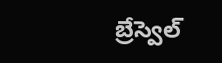బ్రేస్వెల్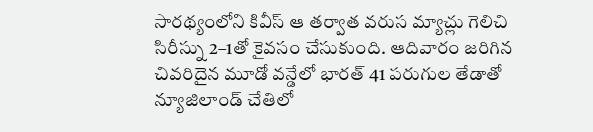సారథ్యంలోని కివీస్ ఆ తర్వాత వరుస మ్యాచ్లు గెలిచి సిరీస్ను 2–1తో కైవసం చేసుకుంది. ఆదివారం జరిగిన చివరిదైన మూడో వన్డేలో భారత్ 41 పరుగుల తేడాతో న్యూజిలాండ్ చేతిలో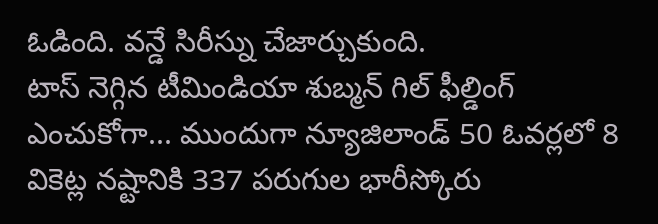ఓడింది. వన్డే సిరీస్ను చేజార్చుకుంది.
టాస్ నెగ్గిన టీమిండియా శుబ్మన్ గిల్ ఫీల్డింగ్ ఎంచుకోగా... ముందుగా న్యూజిలాండ్ 50 ఓవర్లలో 8 వికెట్ల నష్టానికి 337 పరుగుల భారీస్కోరు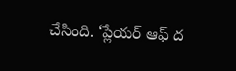చేసింది. ‘ప్లేయర్ ఆఫ్ ద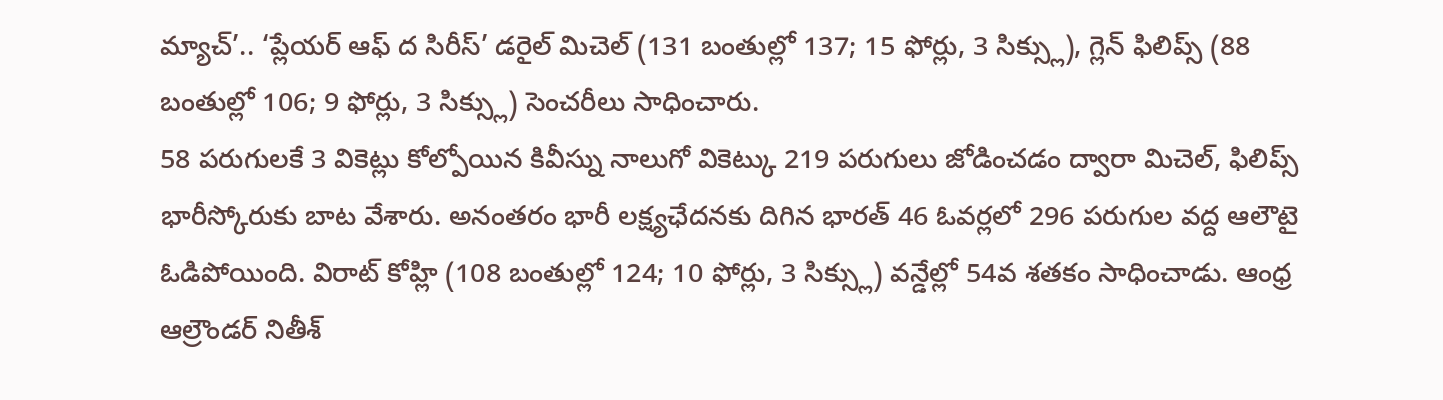మ్యాచ్’.. ‘ప్లేయర్ ఆఫ్ ద సిరీస్’ డరైల్ మిచెల్ (131 బంతుల్లో 137; 15 ఫోర్లు, 3 సిక్స్లు), గ్లెన్ ఫిలిప్స్ (88 బంతుల్లో 106; 9 ఫోర్లు, 3 సిక్స్లు) సెంచరీలు సాధించారు.
58 పరుగులకే 3 వికెట్లు కోల్పోయిన కివీస్ను నాలుగో వికెట్కు 219 పరుగులు జోడించడం ద్వారా మిచెల్, ఫిలిప్స్ భారీస్కోరుకు బాట వేశారు. అనంతరం భారీ లక్ష్యఛేదనకు దిగిన భారత్ 46 ఓవర్లలో 296 పరుగుల వద్ద ఆలౌటై ఓడిపోయింది. విరాట్ కోహ్లి (108 బంతుల్లో 124; 10 ఫోర్లు, 3 సిక్స్లు) వన్డేల్లో 54వ శతకం సాధించాడు. ఆంధ్ర ఆల్రౌండర్ నితీశ్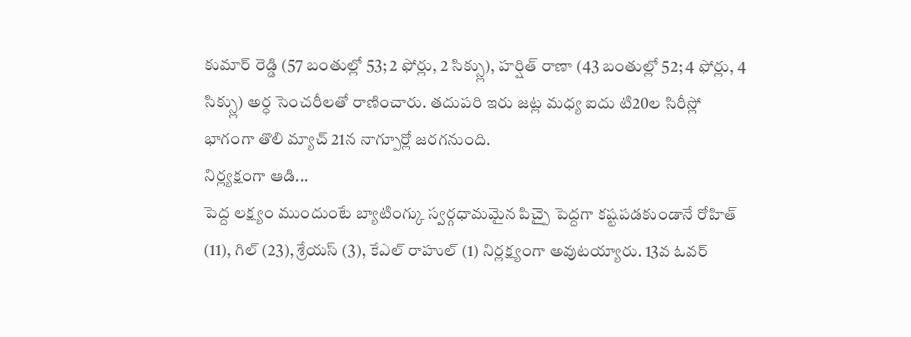కుమార్ రెడ్డి (57 బంతుల్లో 53; 2 ఫోర్లు, 2 సిక్స్లు), హర్షిత్ రాణా (43 బంతుల్లో 52; 4 ఫోర్లు, 4 సిక్స్లు) అర్ధ సెంచరీలతో రాణించారు. తదుపరి ఇరు జట్ల మధ్య ఐదు టి20ల సిరీస్లో భాగంగా తొలి మ్యాచ్ 21న నాగ్పూర్లో జరగనుంది.
నిర్ల్యక్షంగా ఆడి...
పెద్ద లక్ష్యం ముందుంటే బ్యాటింగ్కు స్వర్గధామమైన పిచ్పై పెద్దగా కష్టపడకుండానే రోహిత్ (11), గిల్ (23), శ్రేయస్ (3), కేఎల్ రాహుల్ (1) నిర్లక్ష్యంగా అవుటయ్యారు. 13వ ఓవర్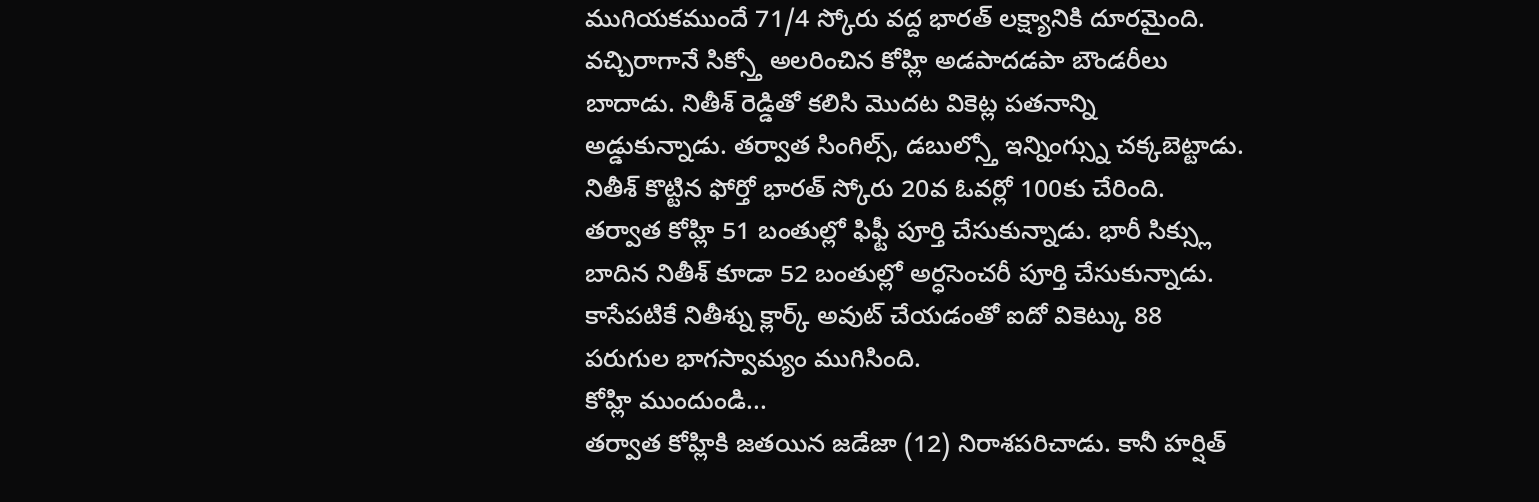ముగియకముందే 71/4 స్కోరు వద్ద భారత్ లక్ష్యానికి దూరమైంది. వచ్చిరాగానే సిక్స్తో అలరించిన కోహ్లి అడపాదడపా బౌండరీలు బాదాడు. నితీశ్ రెడ్డితో కలిసి మొదట వికెట్ల పతనాన్ని అడ్డుకున్నాడు. తర్వాత సింగిల్స్, డబుల్స్తో ఇన్నింగ్స్ను చక్కబెట్టాడు. నితీశ్ కొట్టిన ఫోర్తో భారత్ స్కోరు 20వ ఓవర్లో 100కు చేరింది. తర్వాత కోహ్లి 51 బంతుల్లో ఫిఫ్టీ పూర్తి చేసుకున్నాడు. భారీ సిక్స్లు బాదిన నితీశ్ కూడా 52 బంతుల్లో అర్ధసెంచరీ పూర్తి చేసుకున్నాడు. కాసేపటికే నితీశ్ను క్లార్క్ అవుట్ చేయడంతో ఐదో వికెట్కు 88 పరుగుల భాగస్వామ్యం ముగిసింది.
కోహ్లి ముందుండి...
తర్వాత కోహ్లికి జతయిన జడేజా (12) నిరాశపరిచాడు. కానీ హర్షిత్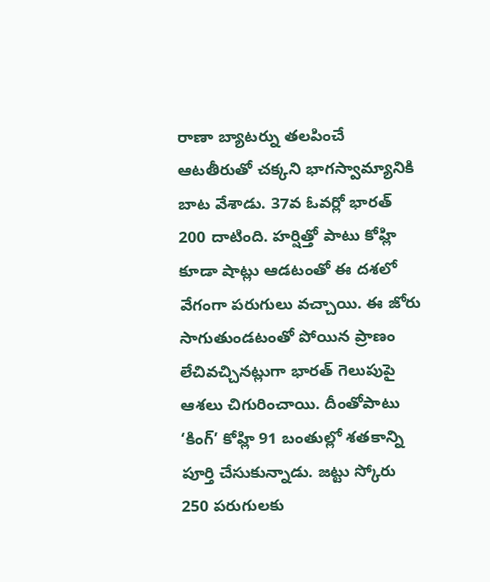రాణా బ్యాటర్ను తలపించే ఆటతీరుతో చక్కని భాగస్వామ్యానికి బాట వేశాడు. 37వ ఓవర్లో భారత్ 200 దాటింది. హర్షిత్తో పాటు కోహ్లి కూడా షాట్లు ఆడటంతో ఈ దశలో వేగంగా పరుగులు వచ్చాయి. ఈ జోరు సాగుతుండటంతో పోయిన ప్రాణం లేచివచ్చినట్లుగా భారత్ గెలుపుపై ఆశలు చిగురించాయి. దీంతోపాటు ‘కింగ్’ కోహ్లి 91 బంతుల్లో శతకాన్ని పూర్తి చేసుకున్నాడు. జట్టు స్కోరు 250 పరుగులకు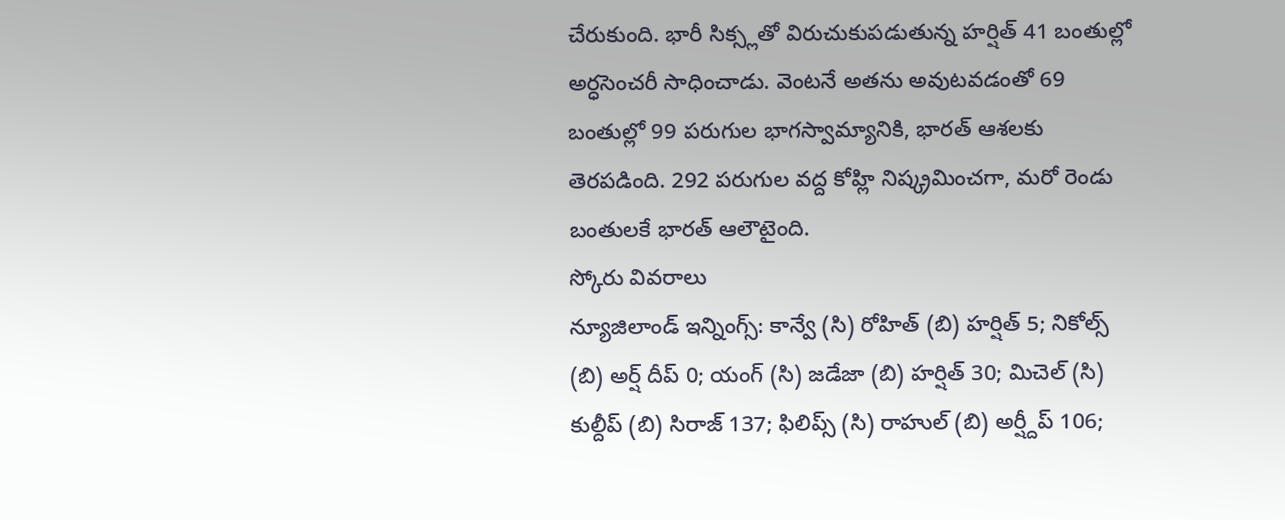చేరుకుంది. భారీ సిక్స్లతో విరుచుకుపడుతున్న హర్షిత్ 41 బంతుల్లో అర్ధసెంచరీ సాధించాడు. వెంటనే అతను అవుటవడంతో 69 బంతుల్లో 99 పరుగుల భాగస్వామ్యానికి, భారత్ ఆశలకు తెరపడింది. 292 పరుగుల వద్ద కోహ్లి నిష్క్రమించగా, మరో రెండు బంతులకే భారత్ ఆలౌటైంది.
స్కోరు వివరాలు
న్యూజిలాండ్ ఇన్నింగ్స్: కాన్వే (సి) రోహిత్ (బి) హర్షిత్ 5; నికోల్స్ (బి) అర్ష్ దీప్ 0; యంగ్ (సి) జడేజా (బి) హర్షిత్ 30; మిచెల్ (సి) కుల్దీప్ (బి) సిరాజ్ 137; ఫిలిప్స్ (సి) రాహుల్ (బి) అర్ష్దీప్ 106;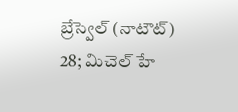బ్రేస్వెల్ (నాటౌట్) 28; మిచెల్ హే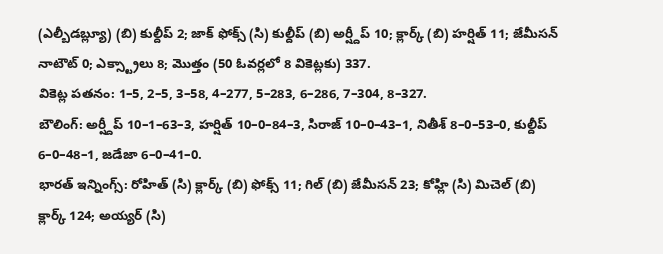(ఎల్బీడబ్ల్యూ) (బి) కుల్దీప్ 2; జాక్ ఫోక్స్ (సి) కుల్దీప్ (బి) అర్ష్దీప్ 10; క్లార్క్ (బి) హర్షిత్ 11; జేమీసన్ నాటౌట్ 0; ఎక్స్ట్రాలు 8; మొత్తం (50 ఓవర్లలో 8 వికెట్లకు) 337.
వికెట్ల పతనం: 1–5, 2–5, 3–58, 4–277, 5–283, 6–286, 7–304, 8–327.
బౌలింగ్: అర్ష్దీప్ 10–1–63–3, హర్షిత్ 10–0–84–3, సిరాజ్ 10–0–43–1, నితీశ్ 8–0–53–0, కుల్దీప్ 6–0–48–1, జడేజా 6–0–41–0.
భారత్ ఇన్నింగ్స్: రోహిత్ (సి) క్లార్క్ (బి) ఫోక్స్ 11; గిల్ (బి) జేమీసన్ 23; కోహ్లి (సి) మిచెల్ (బి) క్లార్క్ 124; అయ్యర్ (సి)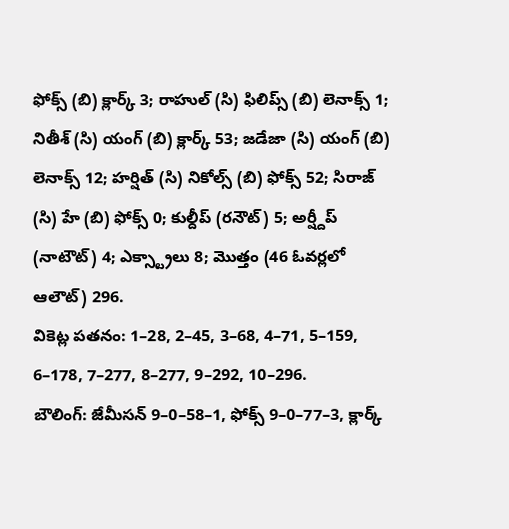ఫోక్స్ (బి) క్లార్క్ 3; రాహుల్ (సి) ఫిలిప్స్ (బి) లెనాక్స్ 1; నితీశ్ (సి) యంగ్ (బి) క్లార్క్ 53; జడేజా (సి) యంగ్ (బి) లెనాక్స్ 12; హర్షిత్ (సి) నికోల్స్ (బి) ఫోక్స్ 52; సిరాజ్ (సి) హే (బి) ఫోక్స్ 0; కుల్దీప్ (రనౌట్) 5; అర్ష్దీప్ (నాటౌట్) 4; ఎక్స్ట్రాలు 8; మొత్తం (46 ఓవర్లలో ఆలౌట్) 296.
వికెట్ల పతనం: 1–28, 2–45, 3–68, 4–71, 5–159, 6–178, 7–277, 8–277, 9–292, 10–296.
బౌలింగ్: జేమీసన్ 9–0–58–1, ఫోక్స్ 9–0–77–3, క్లార్క్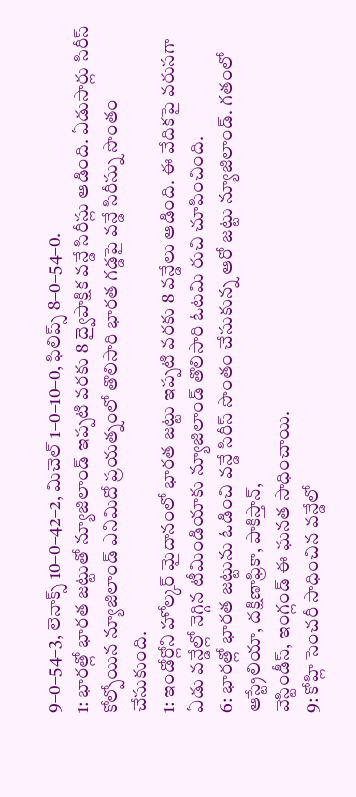9–0–54–3, లెనాక్స్ 10–0–42–2, మిచెల్ 1–0–10–0, ఫిలిప్స్ 8–0–54–0.
1: భారత్లో భారత జట్టుతో న్యూజిలాండ్ ఇప్పటి వరకు 8 ద్వైపాక్షిక వన్డే సిరీస్లు ఆడింది. ఏడుసార్లు సిరీస్ కోల్పోయిన న్యూజిలాండ్ ఎనిమిదో ప్రయత్నంలో తొలిసారి భారత గడ్డపై వన్డే సిరీస్ను సొంతం చేసుకుంది.
1: ఇండోర్లోని హోల్కర్ మైదానంలో భారత జట్టు ఇప్పటి వరకు 8 వన్డేలు ఆడింది. ఈ వేదికపై వరుసగా ఏడు వన్డేల్లో నెగ్గిన టీమిండియాకు న్యూజిలాండ్ తొలిసారి ఓటమి రుచి చూపించింది.
6: భారత్లో భారత జట్టును ఓడించి వన్డే సిరీస్ సొంతం చేసుకున్న ఆరో జట్టు న్యూజిలాండ్. గతంలో ఆస్ట్రేలియా, దక్షిణాఫ్రికా, పాకిస్తాన్,
వెస్టిండీస్, ఇంగ్లండ్ ఈ ఘనత సాధించాయి.
9: కోహ్లి సెంచరీ సాధించిన వన్డేలో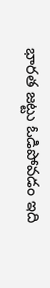భారత జట్టు ఓడిపోవడం ఇది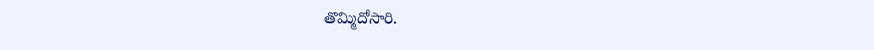తొమ్మిదోసారి.